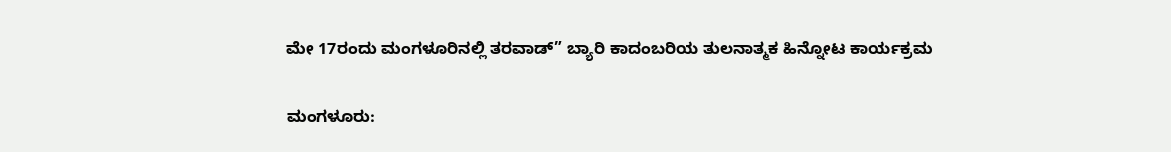ಮೇ 17ರಂದು ಮಂಗಳೂರಿನಲ್ಲಿ ತರವಾಡ್” ಬ್ಯಾರಿ ಕಾದಂಬರಿಯ ತುಲನಾತ್ಮಕ ಹಿನ್ನೋಟ ಕಾರ್ಯಕ್ರಮ

ಮಂಗಳೂರು: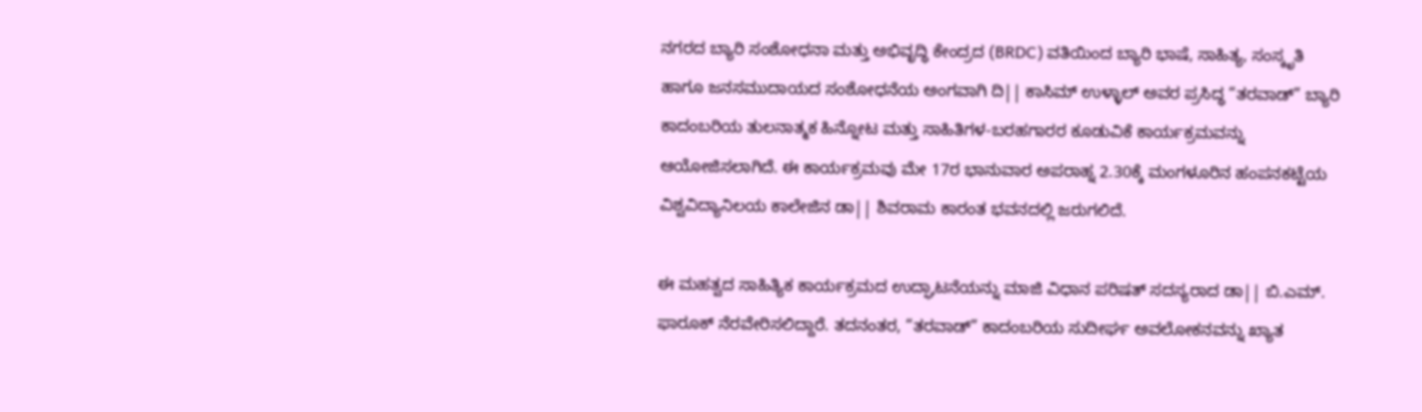ನಗರದ ಬ್ಯಾರಿ ಸಂಶೋಧನಾ ಮತ್ತು ಅಭಿವೃದ್ಧಿ ಕೇಂದ್ರದ (BRDC) ವತಿಯಿಂದ ಬ್ಯಾರಿ ಭಾಷೆ, ಸಾಹಿತ್ಯ, ಸಂಸ್ಕೃತಿ ಹಾಗೂ ಜನಸಮುದಾಯದ ಸಂಶೋಧನೆಯ ಅಂಗವಾಗಿ ದಿ|| ಕಾಸಿಮ್ ಉಳ್ಳಾಲ್ ಅವರ ಪ್ರಸಿದ್ಧ “ತರವಾಡ್” ಬ್ಯಾರಿ ಕಾದಂಬರಿಯ ತುಲನಾತ್ಮಕ ಹಿನ್ನೋಟ ಮತ್ತು ಸಾಹಿತಿಗಳ-ಬರಹಗಾರರ ಕೂಡುವಿಕೆ ಕಾರ್ಯಕ್ರಮವನ್ನು ಆಯೋಜಿಸಲಾಗಿದೆ. ಈ ಕಾರ್ಯಕ್ರಮವು ಮೇ 17ರ ಭಾನುವಾರ ಅಪರಾಹ್ನ 2.30ಕ್ಕೆ ಮಂಗಳೂರಿನ ಹಂಪನಕಟ್ಟೆಯ ವಿಶ್ವವಿದ್ಯಾನಿಲಯ ಕಾಲೇಜಿನ ಡಾ|| ಶಿವರಾಮ ಕಾರಂತ ಭವನದಲ್ಲಿ ಜರುಗಲಿದೆ.

ಈ ಮಹತ್ವದ ಸಾಹಿತ್ಯಿಕ ಕಾರ್ಯಕ್ರಮದ ಉದ್ಘಾಟನೆಯನ್ನು ಮಾಜಿ ವಿಧಾನ ಪರಿಷತ್ ಸದಸ್ಯರಾದ ಡಾ|| ಬಿ.ಎಮ್. ಫಾರೂಕ್ ನೆರವೇರಿಸಲಿದ್ದಾರೆ. ತದನಂತರ, “ತರವಾಡ್” ಕಾದಂಬರಿಯ ಸುದೀರ್ಘ ಅವಲೋಕನವನ್ನು ಖ್ಯಾತ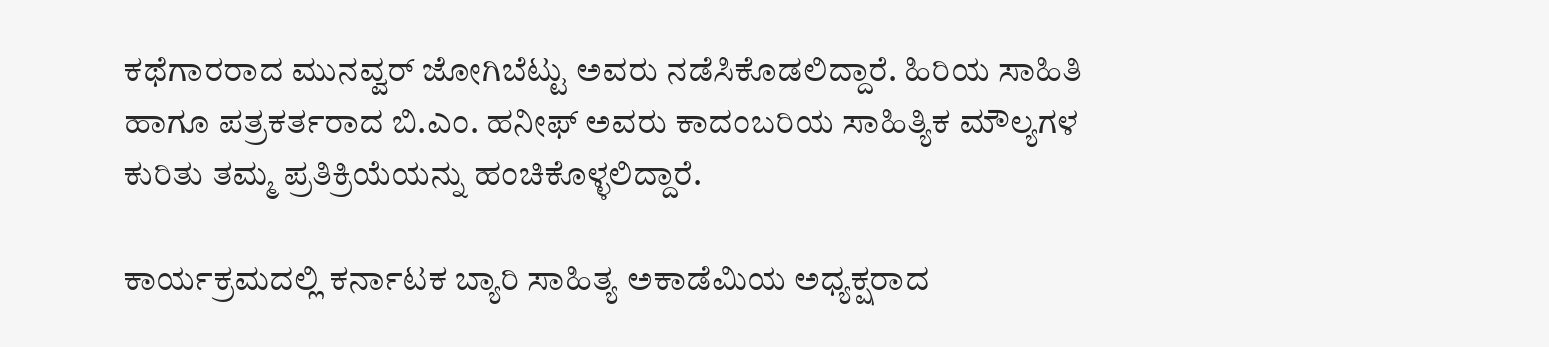ಕಥೆಗಾರರಾದ ಮುನವ್ವರ್ ಜೋಗಿಬೆಟ್ಟು ಅವರು ನಡೆಸಿಕೊಡಲಿದ್ದಾರೆ. ಹಿರಿಯ ಸಾಹಿತಿ ಹಾಗೂ ಪತ್ರಕರ್ತರಾದ ಬಿ.ಎಂ. ಹನೀಫ್ ಅವರು ಕಾದಂಬರಿಯ ಸಾಹಿತ್ಯಿಕ ಮೌಲ್ಯಗಳ ಕುರಿತು ತಮ್ಮ ಪ್ರತಿಕ್ರಿಯೆಯನ್ನು ಹಂಚಿಕೊಳ್ಳಲಿದ್ದಾರೆ.

ಕಾರ್ಯಕ್ರಮದಲ್ಲಿ ಕರ್ನಾಟಕ ಬ್ಯಾರಿ ಸಾಹಿತ್ಯ ಅಕಾಡೆಮಿಯ ಅಧ್ಯಕ್ಷರಾದ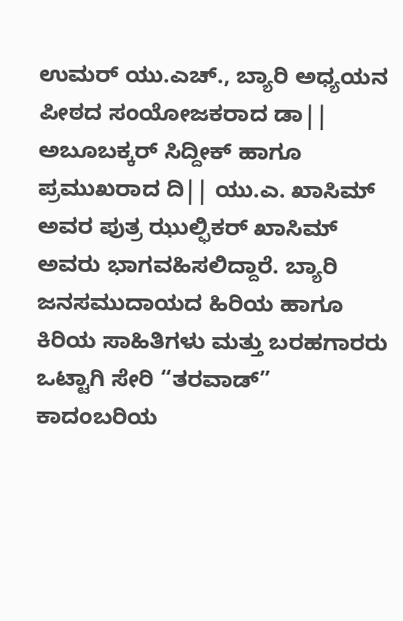ಉಮರ್ ಯು.ಎಚ್., ಬ್ಯಾರಿ ಅಧ್ಯಯನ ಪೀಠದ ಸಂಯೋಜಕರಾದ ಡಾ|| ಅಬೂಬಕ್ಕರ್ ಸಿದ್ದೀಕ್ ಹಾಗೂ ಪ್ರಮುಖರಾದ ದಿ|| ಯು.ಎ. ಖಾಸಿಮ್ ಅವರ ಪುತ್ರ ಝುಲ್ಫಿಕರ್ ಖಾಸಿಮ್ ಅವರು ಭಾಗವಹಿಸಲಿದ್ದಾರೆ. ಬ್ಯಾರಿ ಜನಸಮುದಾಯದ ಹಿರಿಯ ಹಾಗೂ ಕಿರಿಯ ಸಾಹಿತಿಗಳು ಮತ್ತು ಬರಹಗಾರರು ಒಟ್ಟಾಗಿ ಸೇರಿ “ತರವಾಡ್” ಕಾದಂಬರಿಯ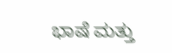ಭಾಷೆ ಮತ್ತು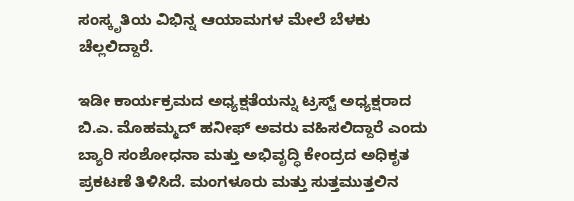ಸಂಸ್ಕೃತಿಯ ವಿಭಿನ್ನ ಆಯಾಮಗಳ ಮೇಲೆ ಬೆಳಕು ಚೆಲ್ಲಲಿದ್ದಾರೆ.

ಇಡೀ ಕಾರ್ಯಕ್ರಮದ ಅಧ್ಯಕ್ಷತೆಯನ್ನು ಟ್ರಸ್ಟ್ ಅಧ್ಯಕ್ಷರಾದ ಬಿ.ಎ. ಮೊಹಮ್ಮದ್ ಹನೀಫ್ ಅವರು ವಹಿಸಲಿದ್ದಾರೆ ಎಂದು ಬ್ಯಾರಿ ಸಂಶೋಧನಾ ಮತ್ತು ಅಭಿವೃದ್ಧಿ ಕೇಂದ್ರದ ಅಧಿಕೃತ ಪ್ರಕಟಣೆ ತಿಳಿಸಿದೆ. ಮಂಗಳೂರು ಮತ್ತು ಸುತ್ತಮುತ್ತಲಿನ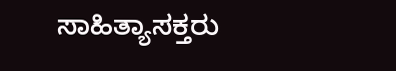ಸಾಹಿತ್ಯಾಸಕ್ತರು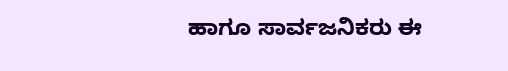ಹಾಗೂ ಸಾರ್ವಜನಿಕರು ಈ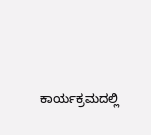ಕಾರ್ಯಕ್ರಮದಲ್ಲಿ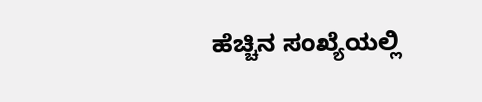ಹೆಚ್ಚಿನ ಸಂಖ್ಯೆಯಲ್ಲಿ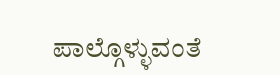ಪಾಲ್ಗೊಳ್ಳುವಂತೆ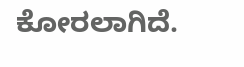ಕೋರಲಾಗಿದೆ.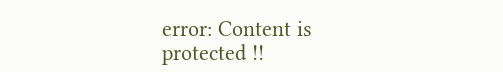error: Content is protected !!